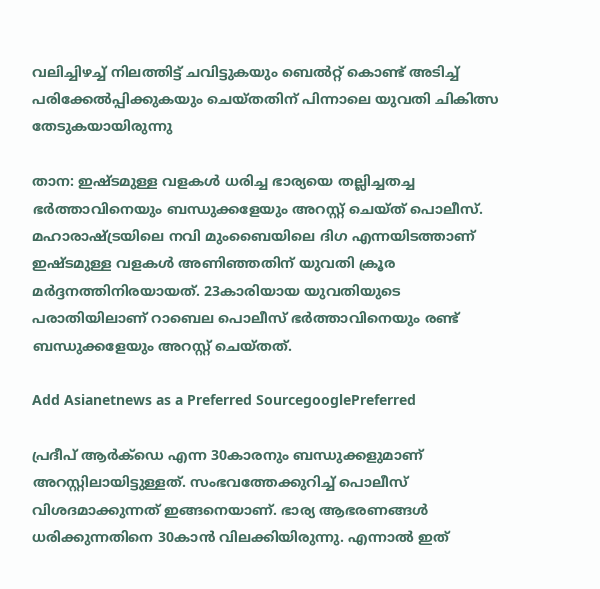വലിച്ചിഴച്ച് നിലത്തിട്ട് ചവിട്ടുകയും ബെല്‍റ്റ് കൊണ്ട് അടിച്ച് പരിക്കേൽപ്പിക്കുകയും ചെയ്തതിന് പിന്നാലെ യുവതി ചികിത്സ തേടുകയായിരുന്നു

താന: ഇഷ്ടമുള്ള വളകള്‍ ധരിച്ച ഭാര്യയെ തല്ലിച്ചതച്ച ഭർത്താവിനെയും ബന്ധുക്കളേയും അറസ്റ്റ് ചെയ്ത് പൊലീസ്. മഹാരാഷ്ട്രയിലെ നവി മുംബൈയിലെ ദിഗ എന്നയിടത്താണ് ഇഷ്ടമുള്ള വളകള്‍ അണിഞ്ഞതിന് യുവതി ക്രൂര മർദ്ദനത്തിനിരയായത്. 23കാരിയായ യുവതിയുടെ പരാതിയിലാണ് റാബെല പൊലീസ് ഭർത്താവിനെയും രണ്ട് ബന്ധുക്കളേയും അറസ്റ്റ് ചെയ്തത്.

Add Asianetnews as a Preferred SourcegooglePreferred

പ്രദീപ് ആർക്ഡെ എന്ന 30കാരനും ബന്ധുക്കളുമാണ് അറസ്റ്റിലായിട്ടുള്ളത്. സംഭവത്തേക്കുറിച്ച് പൊലീസ് വിശദമാക്കുന്നത് ഇങ്ങനെയാണ്. ഭാര്യ ആഭരണങ്ങള്‍ ധരിക്കുന്നതിനെ 30കാന്‍ വിലക്കിയിരുന്നു. എന്നാല്‍ ഇത്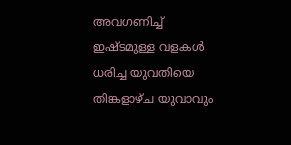അവഗണിച്ച് ഇഷ്ടമുള്ള വളകള്‍ ധരിച്ച യുവതിയെ തിങ്കളാഴ്ച യുവാവും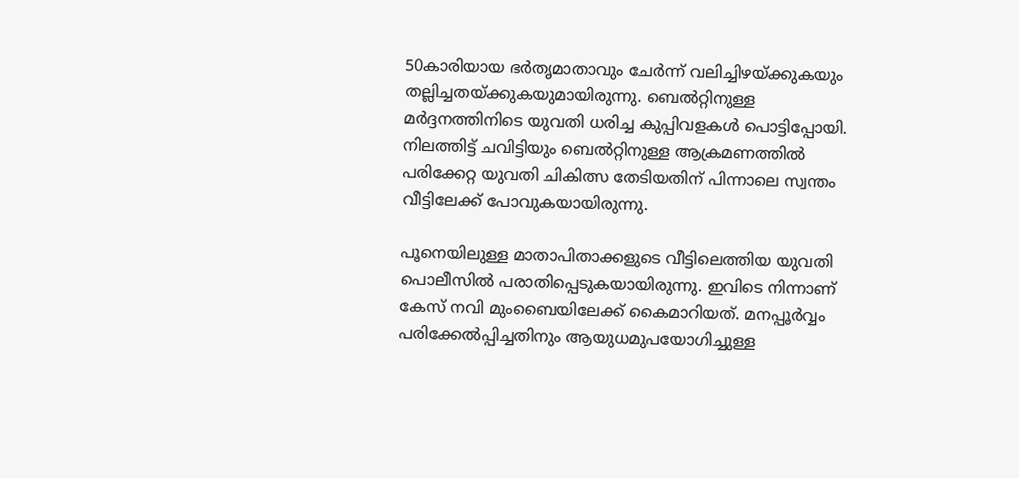50കാരിയായ ഭർതൃമാതാവും ചേർന്ന് വലിച്ചിഴയ്ക്കുകയും തല്ലിച്ചതയ്ക്കുകയുമായിരുന്നു. ബെല്‍റ്റിനുള്ള മർദ്ദനത്തിനിടെ യുവതി ധരിച്ച കുപ്പിവളകള്‍ പൊട്ടിപ്പോയി. നിലത്തിട്ട് ചവിട്ടിയും ബെൽറ്റിനുള്ള ആക്രമണത്തിൽ പരിക്കേറ്റ യുവതി ചികിത്സ തേടിയതിന് പിന്നാലെ സ്വന്തം വീട്ടിലേക്ക് പോവുകയായിരുന്നു.

പൂനെയിലുള്ള മാതാപിതാക്കളുടെ വീട്ടിലെത്തിയ യുവതി പൊലീസില്‍ പരാതിപ്പെടുകയായിരുന്നു. ഇവിടെ നിന്നാണ് കേസ് നവി മുംബൈയിലേക്ക് കൈമാറിയത്. മനപ്പൂർവ്വം പരിക്കേൽപ്പിച്ചതിനും ആയുധമുപയോഗിച്ചുള്ള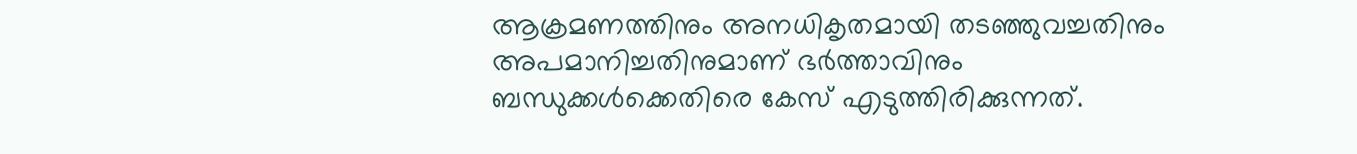ആക്രമണത്തിനും അനധികൃതമായി തടഞ്ഞുവച്ചതിനും അപമാനിച്ചതിനുമാണ് ഭർത്താവിനും ബന്ധുക്കള്‍ക്കെതിരെ കേസ് എടുത്തിരിക്കുന്നത്.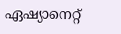ഏഷ്യാനെറ്റ്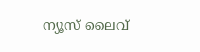ന്യൂസ് ലൈവ്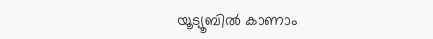യൂട്യൂബിൽ കാണാം